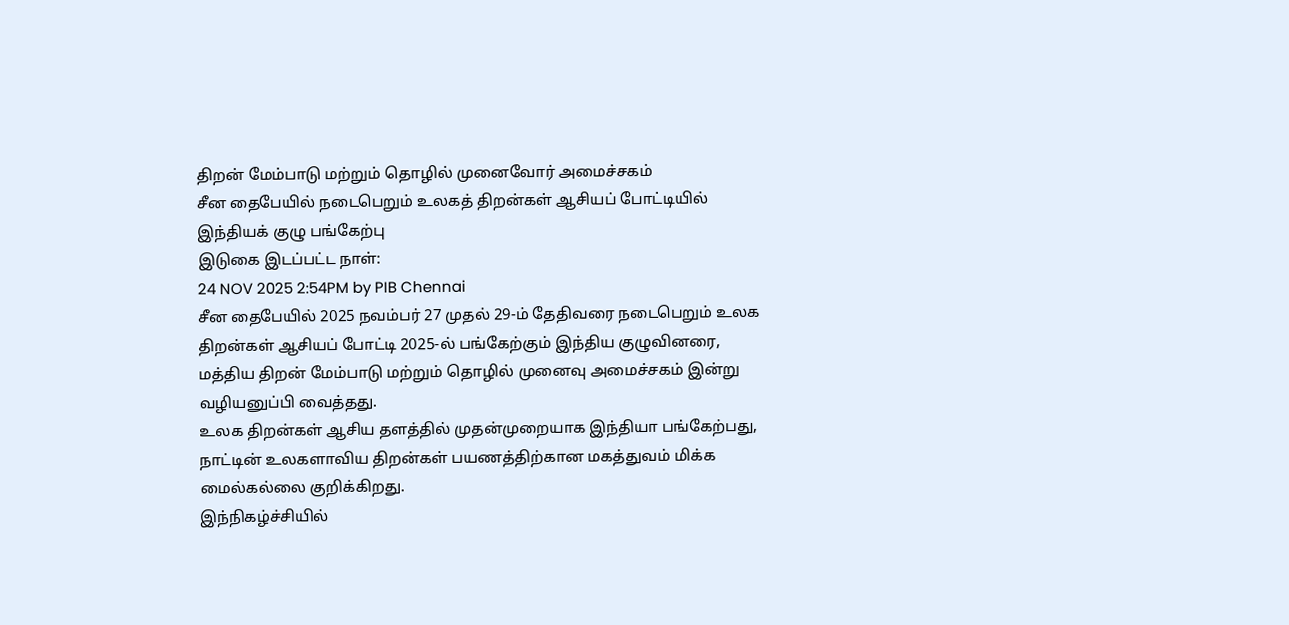திறன் மேம்பாடு மற்றும் தொழில் முனைவோர் அமைச்சகம்
சீன தைபேயில் நடைபெறும் உலகத் திறன்கள் ஆசியப் போட்டியில் இந்தியக் குழு பங்கேற்பு
இடுகை இடப்பட்ட நாள்:
24 NOV 2025 2:54PM by PIB Chennai
சீன தைபேயில் 2025 நவம்பர் 27 முதல் 29-ம் தேதிவரை நடைபெறும் உலக திறன்கள் ஆசியப் போட்டி 2025-ல் பங்கேற்கும் இந்திய குழுவினரை, மத்திய திறன் மேம்பாடு மற்றும் தொழில் முனைவு அமைச்சகம் இன்று வழியனுப்பி வைத்தது.
உலக திறன்கள் ஆசிய தளத்தில் முதன்முறையாக இந்தியா பங்கேற்பது, நாட்டின் உலகளாவிய திறன்கள் பயணத்திற்கான மகத்துவம் மிக்க மைல்கல்லை குறிக்கிறது.
இந்நிகழ்ச்சியில்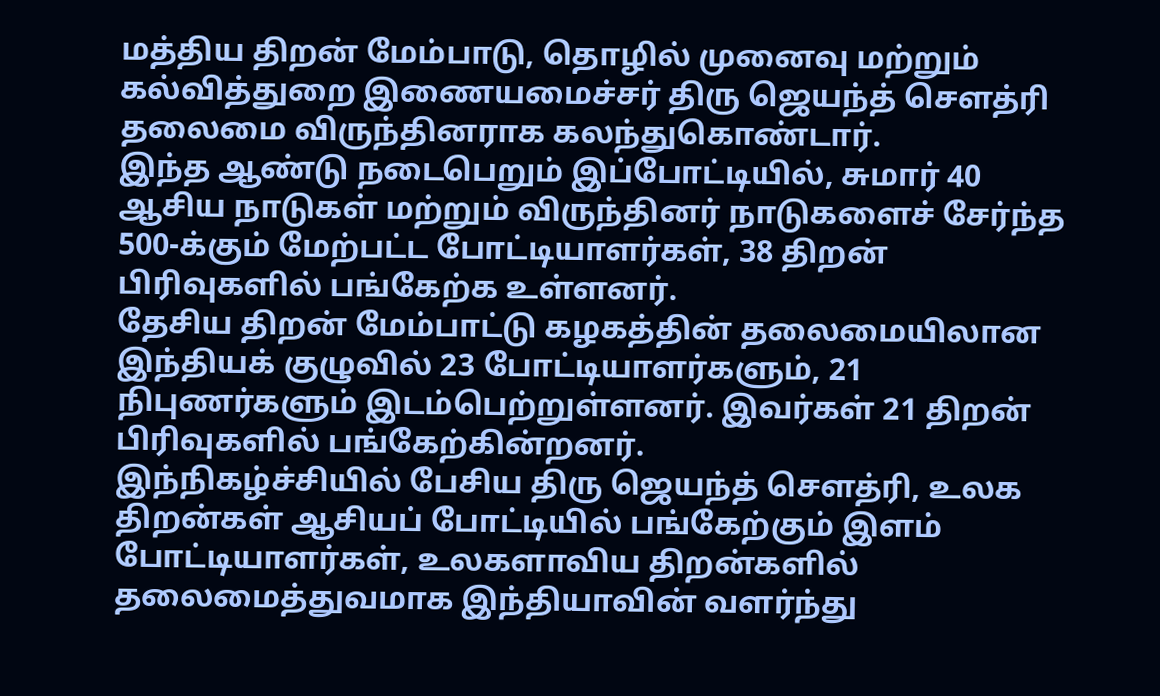மத்திய திறன் மேம்பாடு, தொழில் முனைவு மற்றும் கல்வித்துறை இணையமைச்சர் திரு ஜெயந்த் சௌத்ரி தலைமை விருந்தினராக கலந்துகொண்டார்.
இந்த ஆண்டு நடைபெறும் இப்போட்டியில், சுமார் 40 ஆசிய நாடுகள் மற்றும் விருந்தினர் நாடுகளைச் சேர்ந்த 500-க்கும் மேற்பட்ட போட்டியாளர்கள், 38 திறன் பிரிவுகளில் பங்கேற்க உள்ளனர்.
தேசிய திறன் மேம்பாட்டு கழகத்தின் தலைமையிலான இந்தியக் குழுவில் 23 போட்டியாளர்களும், 21 நிபுணர்களும் இடம்பெற்றுள்ளனர். இவர்கள் 21 திறன் பிரிவுகளில் பங்கேற்கின்றனர்.
இந்நிகழ்ச்சியில் பேசிய திரு ஜெயந்த் சௌத்ரி, உலக திறன்கள் ஆசியப் போட்டியில் பங்கேற்கும் இளம் போட்டியாளர்கள், உலகளாவிய திறன்களில் தலைமைத்துவமாக இந்தியாவின் வளர்ந்து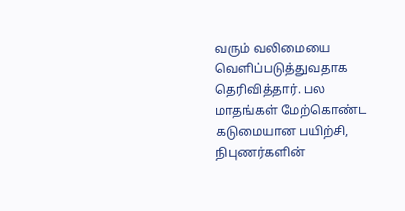வரும் வலிமையை வெளிப்படுத்துவதாக தெரிவித்தார். பல மாதங்கள் மேற்கொண்ட கடுமையான பயிற்சி, நிபுணர்களின்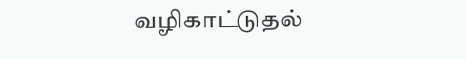வழிகாட்டுதல்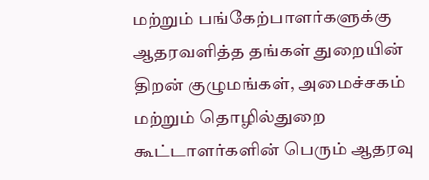மற்றும் பங்கேற்பாளர்களுக்கு ஆதரவளித்த தங்கள் துறையின் திறன் குழுமங்கள், அமைச்சகம் மற்றும் தொழில்துறை கூட்டாளர்களின் பெரும் ஆதரவு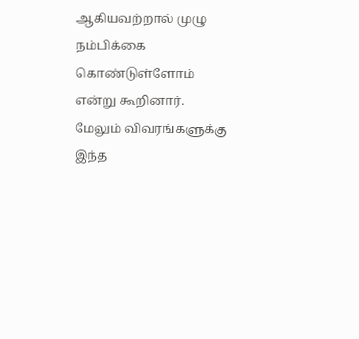ஆகியவற்றால் முழு நம்பிக்கை கொண்டுள்ளோம் என்று கூறினார்.
மேலும் விவரங்களுக்கு இந்த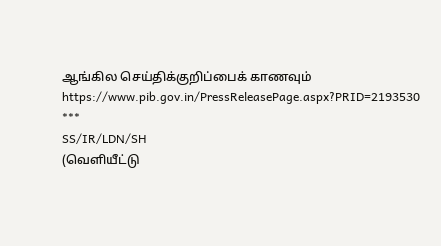ஆங்கில செய்திக்குறிப்பைக் காணவும்
https://www.pib.gov.in/PressReleasePage.aspx?PRID=2193530
***
SS/IR/LDN/SH
(வெளியீட்டு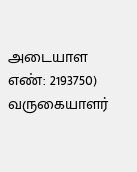அடையாள எண்: 2193750)
வருகையாளர்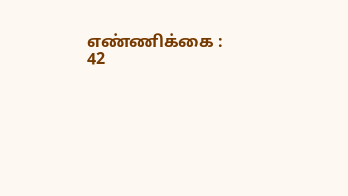எண்ணிக்கை : 42